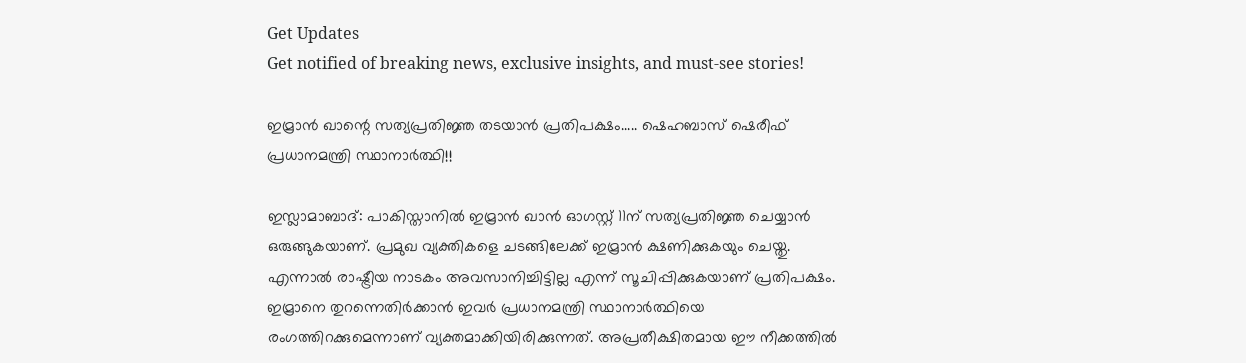Get Updates
Get notified of breaking news, exclusive insights, and must-see stories!

ഇമ്രാന്‍ ഖാന്റെ സത്യപ്രതിജ്ഞ തടയാന്‍ പ്രതിപക്ഷം..... ഷെഹബാസ് ഷെരീഫ് പ്രധാനമന്ത്രി സ്ഥാനാര്‍ത്ഥി!!

ഇസ്ലാമാബാദ്: പാകിസ്താനില്‍ ഇമ്രാന്‍ ഖാന്‍ ഓഗസ്റ്റ് 11ന് സത്യപ്രതിജ്ഞ ചെയ്യാന്‍ ഒരുങ്ങുകയാണ്. പ്രമുഖ വ്യക്തികളെ ചടങ്ങിലേക്ക് ഇമ്രാന്‍ ക്ഷണിക്കുകയും ചെയ്തു. എന്നാല്‍ രാഷ്ട്രീയ നാടകം അവസാനിച്ചിട്ടില്ല എന്ന് സൂചിപ്പിക്കുകയാണ് പ്രതിപക്ഷം. ഇമ്രാനെ തുറന്നെതിര്‍ക്കാന്‍ ഇവര്‍ പ്രധാനമന്ത്രി സ്ഥാനാര്‍ത്ഥിയെ രംഗത്തിറക്കുമെന്നാണ് വ്യക്തമാക്കിയിരിക്കുന്നത്. അപ്രതീക്ഷിതമായ ഈ നീക്കത്തില്‍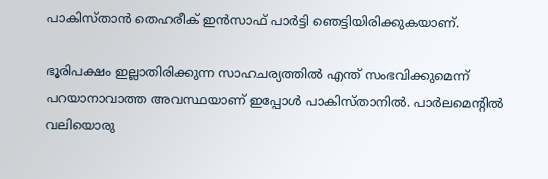പാകിസ്താന്‍ തെഹരീക് ഇന്‍സാഫ് പാര്‍ട്ടി ഞെട്ടിയിരിക്കുകയാണ്.

ഭൂരിപക്ഷം ഇല്ലാതിരിക്കുന്ന സാഹചര്യത്തില്‍ എന്ത് സംഭവിക്കുമെന്ന് പറയാനാവാത്ത അവസ്ഥയാണ് ഇപ്പോള്‍ പാകിസ്താനില്‍. പാര്‍ലമെന്റില്‍ വലിയൊരു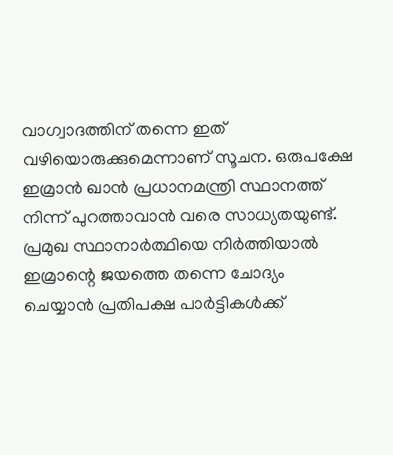വാഗ്വാദത്തിന് തന്നെ ഇത് വഴിയൊരുക്കുമെന്നാണ് സൂചന. ഒരുപക്ഷേ ഇമ്രാന്‍ ഖാന്‍ പ്രധാനമന്ത്രി സ്ഥാനത്ത് നിന്ന് പുറത്താവാന്‍ വരെ സാധ്യതയുണ്ട്. പ്രമുഖ സ്ഥാനാര്‍ത്ഥിയെ നിര്‍ത്തിയാല്‍ ഇമ്രാന്റെ ജയത്തെ തന്നെ ചോദ്യം ചെയ്യാന്‍ പ്രതിപക്ഷ പാര്‍ട്ടികള്‍ക്ക്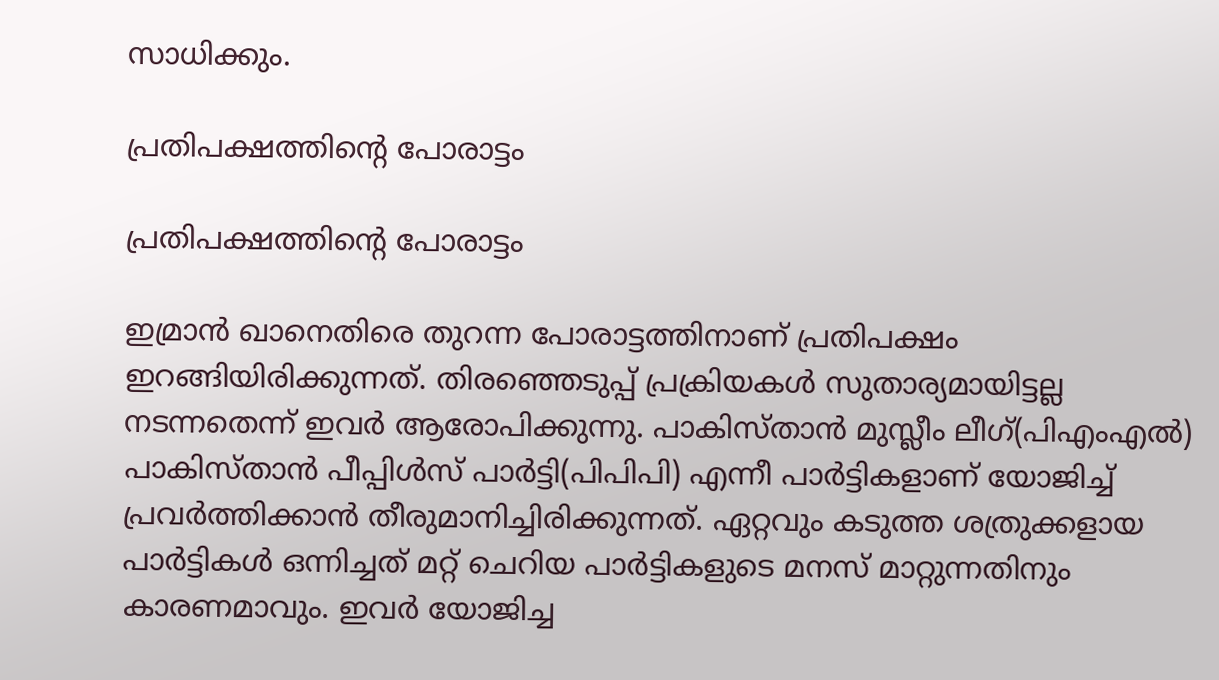സാധിക്കും.

പ്രതിപക്ഷത്തിന്റെ പോരാട്ടം

പ്രതിപക്ഷത്തിന്റെ പോരാട്ടം

ഇമ്രാന്‍ ഖാനെതിരെ തുറന്ന പോരാട്ടത്തിനാണ് പ്രതിപക്ഷം ഇറങ്ങിയിരിക്കുന്നത്. തിരഞ്ഞെടുപ്പ് പ്രക്രിയകള്‍ സുതാര്യമായിട്ടല്ല നടന്നതെന്ന് ഇവര്‍ ആരോപിക്കുന്നു. പാകിസ്താന്‍ മുസ്ലീം ലീഗ്(പിഎംഎല്‍) പാകിസ്താന്‍ പീപ്പിള്‍സ് പാര്‍ട്ടി(പിപിപി) എന്നീ പാര്‍ട്ടികളാണ് യോജിച്ച് പ്രവര്‍ത്തിക്കാന്‍ തീരുമാനിച്ചിരിക്കുന്നത്. ഏറ്റവും കടുത്ത ശത്രുക്കളായ പാര്‍ട്ടികള്‍ ഒന്നിച്ചത് മറ്റ് ചെറിയ പാര്‍ട്ടികളുടെ മനസ് മാറ്റുന്നതിനും കാരണമാവും. ഇവര്‍ യോജിച്ച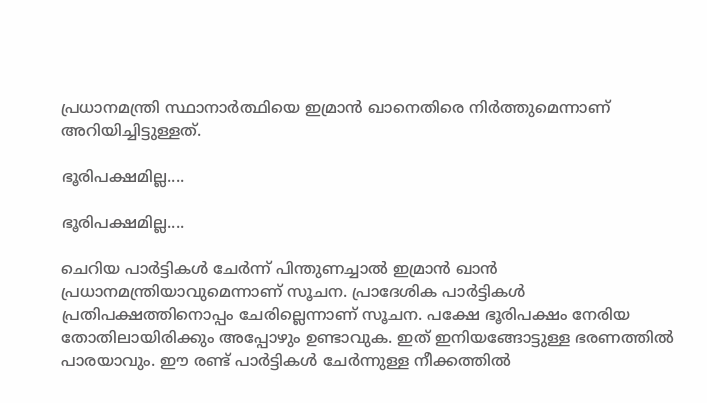പ്രധാനമന്ത്രി സ്ഥാനാര്‍ത്ഥിയെ ഇമ്രാന്‍ ഖാനെതിരെ നിര്‍ത്തുമെന്നാണ് അറിയിച്ചിട്ടുള്ളത്.

ഭൂരിപക്ഷമില്ല....

ഭൂരിപക്ഷമില്ല....

ചെറിയ പാര്‍ട്ടികള്‍ ചേര്‍ന്ന് പിന്തുണച്ചാല്‍ ഇമ്രാന്‍ ഖാന്‍ പ്രധാനമന്ത്രിയാവുമെന്നാണ് സൂചന. പ്രാദേശിക പാര്‍ട്ടികള്‍ പ്രതിപക്ഷത്തിനൊപ്പം ചേരില്ലെന്നാണ് സൂചന. പക്ഷേ ഭൂരിപക്ഷം നേരിയ തോതിലായിരിക്കും അപ്പോഴും ഉണ്ടാവുക. ഇത് ഇനിയങ്ങോട്ടുള്ള ഭരണത്തില്‍ പാരയാവും. ഈ രണ്ട് പാര്‍ട്ടികള്‍ ചേര്‍ന്നുള്ള നീക്കത്തില്‍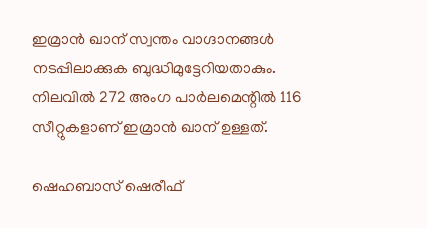ഇമ്രാന്‍ ഖാന് സ്വന്തം വാഗ്ദാനങ്ങള്‍ നടപ്പിലാക്കുക ബുദ്ധിമുട്ടേറിയതാകും. നിലവില്‍ 272 അംഗ പാര്‍ലമെന്റില്‍ 116 സീറ്റുകളാണ് ഇമ്രാന്‍ ഖാന് ഉള്ളത്.

ഷെഹബാസ് ഷെരീഫ്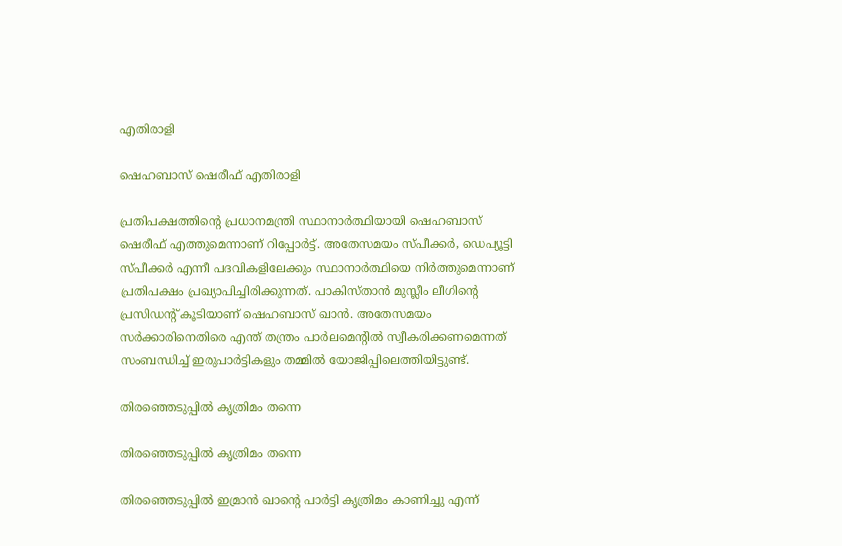എതിരാളി

ഷെഹബാസ് ഷെരീഫ് എതിരാളി

പ്രതിപക്ഷത്തിന്റെ പ്രധാനമന്ത്രി സ്ഥാനാര്‍ത്ഥിയായി ഷെഹബാസ് ഷെരീഫ് എത്തുമെന്നാണ് റിപ്പോര്‍ട്ട്. അതേസമയം സ്പീക്കര്‍, ഡെപ്യൂട്ടി സ്പീക്കര്‍ എന്നീ പദവികളിലേക്കും സ്ഥാനാര്‍ത്ഥിയെ നിര്‍ത്തുമെന്നാണ് പ്രതിപക്ഷം പ്രഖ്യാപിച്ചിരിക്കുന്നത്. പാകിസ്താന്‍ മുസ്ലീം ലീഗിന്റെ പ്രസിഡന്റ് കൂടിയാണ് ഷെഹബാസ് ഖാന്‍. അതേസമയം സര്‍ക്കാരിനെതിരെ എന്ത് തന്ത്രം പാര്‍ലമെന്റില്‍ സ്വീകരിക്കണമെന്നത് സംബന്ധിച്ച് ഇരുപാര്‍ട്ടികളും തമ്മില്‍ യോജിപ്പിലെത്തിയിട്ടുണ്ട്.

തിരഞ്ഞെടുപ്പില്‍ കൃത്രിമം തന്നെ

തിരഞ്ഞെടുപ്പില്‍ കൃത്രിമം തന്നെ

തിരഞ്ഞെടുപ്പില്‍ ഇമ്രാന്‍ ഖാന്റെ പാര്‍ട്ടി കൃത്രിമം കാണിച്ചു എന്ന്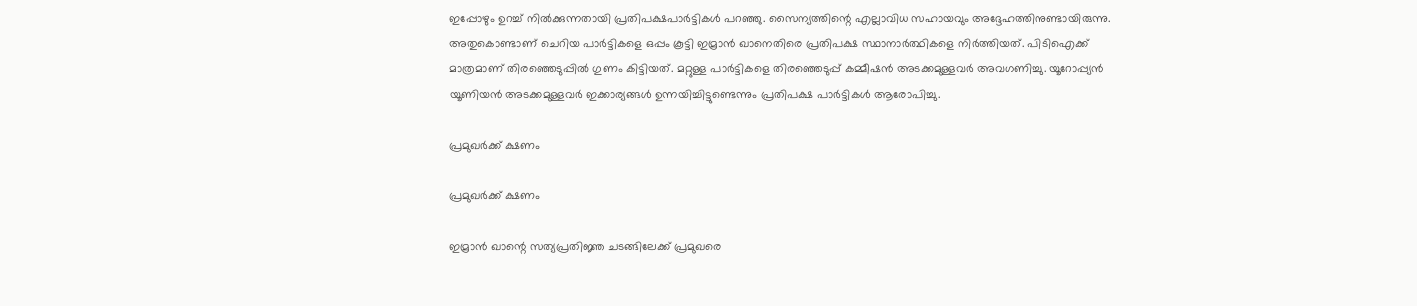ഇപ്പോഴും ഉറച്ച് നില്‍ക്കുന്നതായി പ്രതിപക്ഷപാര്‍ട്ടികള്‍ പറഞ്ഞു. സൈന്യത്തിന്റെ എല്ലാവിധ സഹായവും അദ്ദേഹത്തിനുണ്ടായിരുന്നു. അതുകൊണ്ടാണ് ചെറിയ പാര്‍ട്ടികളെ ഒപ്പം കൂട്ടി ഇമ്രാന്‍ ഖാനെതിരെ പ്രതിപക്ഷ സ്ഥാനാര്‍ത്ഥികളെ നിര്‍ത്തിയത്. പിടിഐക്ക് മാത്രമാണ് തിരഞ്ഞെടുപ്പില്‍ ഗുണം കിട്ടിയത്. മറ്റുള്ള പാര്‍ട്ടികളെ തിരഞ്ഞെടുപ്പ് കമ്മീഷന്‍ അടക്കമുള്ളവര്‍ അവഗണിച്ചു. യൂറോപ്പ്യന്‍ യൂണിയന്‍ അടക്കമുള്ളവര്‍ ഇക്കാര്യങ്ങള്‍ ഉന്നയിച്ചിട്ടുണ്ടെന്നും പ്രതിപക്ഷ പാര്‍ട്ടികള്‍ ആരോപിച്ചു.

പ്രമുഖര്‍ക്ക് ക്ഷണം

പ്രമുഖര്‍ക്ക് ക്ഷണം

ഇമ്രാന്‍ ഖാന്റെ സത്യപ്രതിജ്ഞ ചടങ്ങിലേക്ക് പ്രമുഖരെ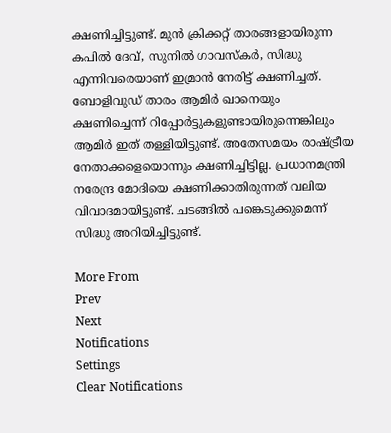ക്ഷണിച്ചിട്ടുണ്ട്. മുന്‍ ക്രിക്കറ്റ് താരങ്ങളായിരുന്ന കപില്‍ ദേവ്, സുനില്‍ ഗാവസ്‌കര്‍, സിദ്ധു എന്നിവരെയാണ് ഇമ്രാന്‍ നേരിട്ട് ക്ഷണിച്ചത്. ബോളിവുഡ് താരം ആമിര്‍ ഖാനെയും ക്ഷണിച്ചെന്ന് റിപ്പോര്‍ട്ടുകളുണ്ടായിരുന്നെങ്കിലും ആമിര്‍ ഇത് തള്ളിയിട്ടുണ്ട്. അതേസമയം രാഷ്ട്രീയ നേതാക്കളെയൊന്നും ക്ഷണിച്ചിട്ടില്ല. പ്രധാനമന്ത്രി നരേന്ദ്ര മോദിയെ ക്ഷണിക്കാതിരുന്നത് വലിയ വിവാദമായിട്ടുണ്ട്. ചടങ്ങില്‍ പങ്കെടുക്കുമെന്ന് സിദ്ധു അറിയിച്ചിട്ടുണ്ട്.

More From
Prev
Next
Notifications
Settings
Clear Notifications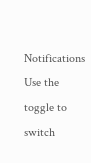Notifications
Use the toggle to switch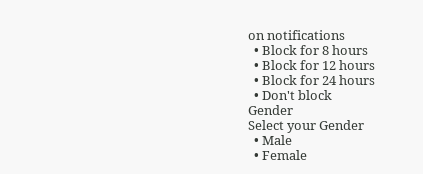on notifications
  • Block for 8 hours
  • Block for 12 hours
  • Block for 24 hours
  • Don't block
Gender
Select your Gender
  • Male
  • Female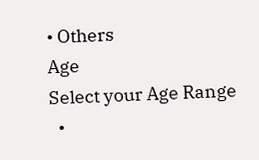• Others
Age
Select your Age Range
  •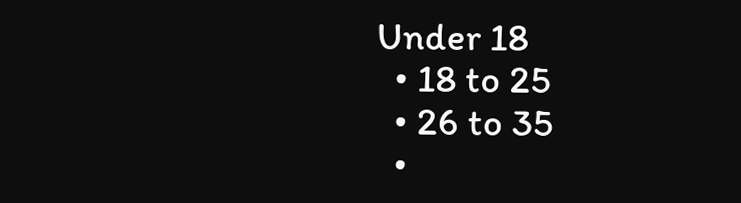Under 18
  • 18 to 25
  • 26 to 35
  •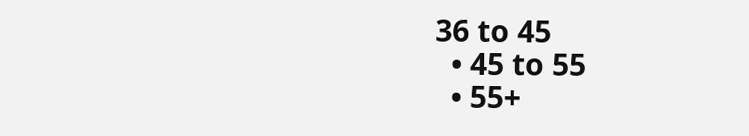36 to 45
  • 45 to 55
  • 55+